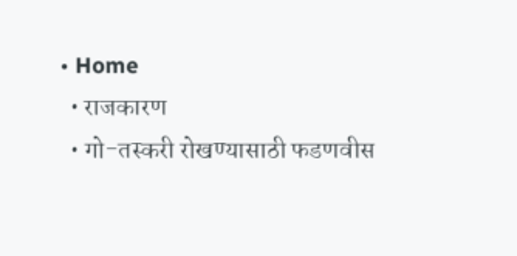• Home
  • राजकारण
  • गो-तस्करी रोखण्यासाठी फडणवीस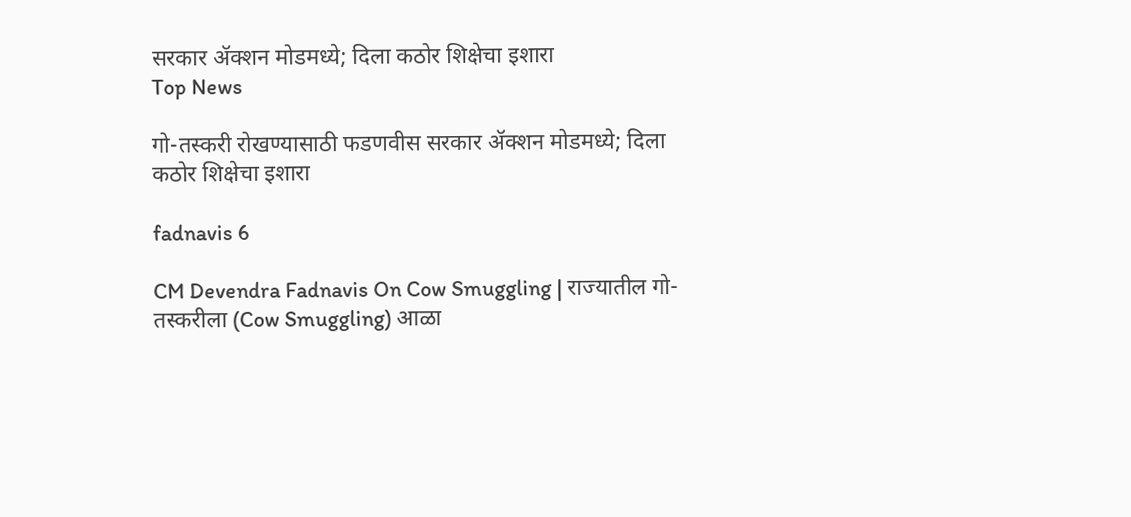सरकार ॲक्शन मोडमध्ये; दिला कठोर शिक्षेचा इशारा
Top News

गो-तस्करी रोखण्यासाठी फडणवीस सरकार ॲक्शन मोडमध्ये; दिला कठोर शिक्षेचा इशारा

fadnavis 6

CM Devendra Fadnavis On Cow Smuggling | राज्यातील गो-तस्करीला (Cow Smuggling) आळा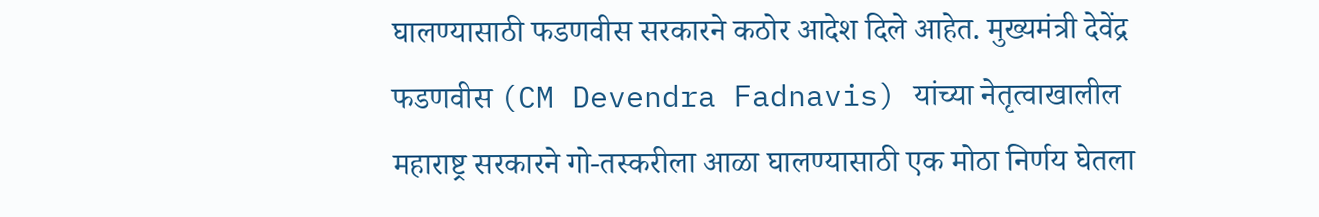घालण्यासाठी फडणवीस सरकारने कठोर आदेश दिले आहेत. मुख्यमंत्री देवेंद्र फडणवीस (CM Devendra Fadnavis) यांच्या नेतृत्वाखालील महाराष्ट्र सरकारने गो-तस्करीला आळा घालण्यासाठी एक मोठा निर्णय घेतला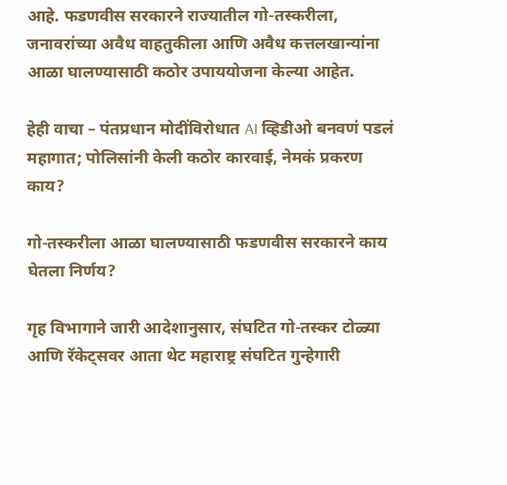आहे. फडणवीस सरकारने राज्यातील गो-तस्करीला, जनावरांच्या अवैध वाहतुकीला आणि अवैध कत्तलखान्यांना आळा घालण्यासाठी कठोर उपाययोजना केल्या आहेत.

हेही वाचा – पंतप्रधान मोदींविरोधात AI व्हिडीओ बनवणं पडलं महागात; पोलिसांनी केली कठोर कारवाई, नेमकं प्रकरण काय?

गो-तस्करीला आळा घालण्यासाठी फडणवीस सरकारने काय घेतला निर्णय?

गृह विभागाने जारी आदेशानुसार, संघटित गो-तस्कर टोळ्या आणि रॅकेट्सवर आता थेट महाराष्ट्र संघटित गुन्हेगारी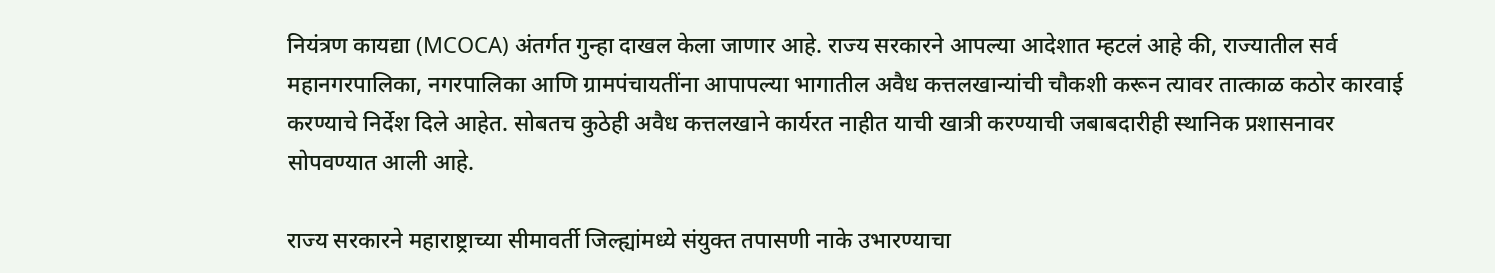नियंत्रण कायद्या (MCOCA) अंतर्गत गुन्हा दाखल केला जाणार आहे. राज्य सरकारने आपल्या आदेशात म्हटलं आहे की, राज्यातील सर्व महानगरपालिका, नगरपालिका आणि ग्रामपंचायतींना आपापल्या भागातील अवैध कत्तलखान्यांची चौकशी करून त्यावर तात्काळ कठोर कारवाई करण्याचे निर्देश दिले आहेत. सोबतच कुठेही अवैध कत्तलखाने कार्यरत नाहीत याची खात्री करण्याची जबाबदारीही स्थानिक प्रशासनावर सोपवण्यात आली आहे.

राज्य सरकारने महाराष्ट्राच्या सीमावर्ती जिल्ह्यांमध्ये संयुक्त तपासणी नाके उभारण्याचा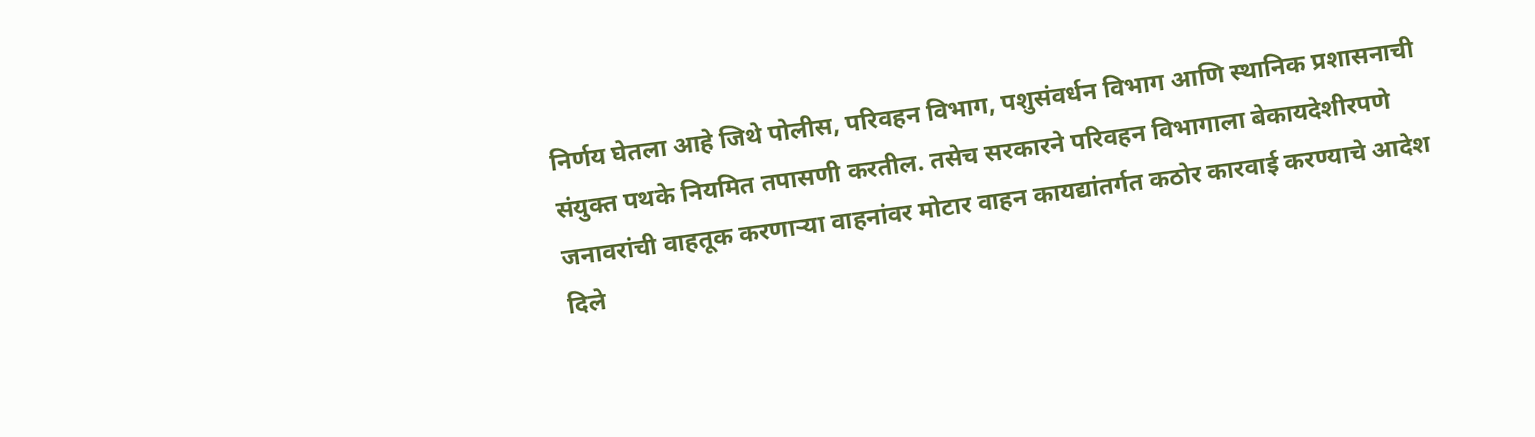निर्णय घेतला आहे जिथे पोलीस, परिवहन विभाग, पशुसंवर्धन विभाग आणि स्थानिक प्रशासनाची संयुक्त पथके नियमित तपासणी करतील. तसेच सरकारने परिवहन विभागाला बेकायदेशीरपणे जनावरांची वाहतूक करणाऱ्या वाहनांवर मोटार वाहन कायद्यांतर्गत कठोर कारवाई करण्याचे आदेश दिले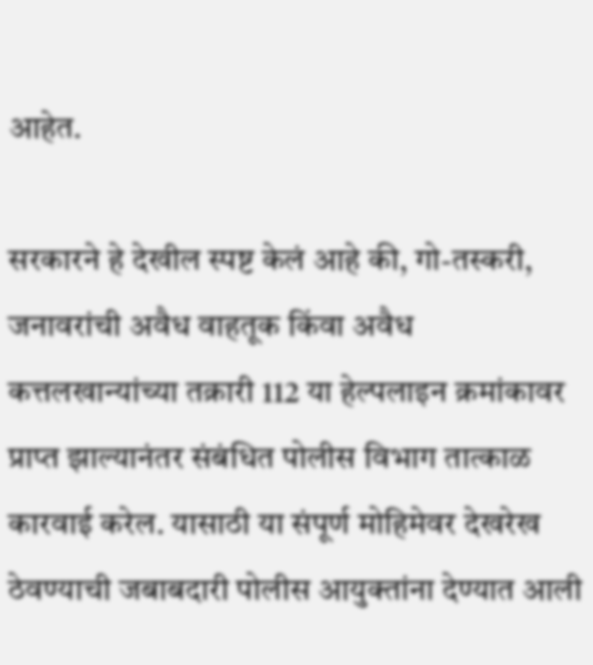आहेत.

सरकारने हे देखील स्पष्ट केलं आहे की, गो-तस्करी, जनावरांची अवैध वाहतूक किंवा अवैध कत्तलखान्यांच्या तक्रारी 112 या हेल्पलाइन क्रमांकावर प्राप्त झाल्यानंतर संबंधित पोलीस विभाग तात्काळ कारवाई करेल. यासाठी या संपूर्ण मोहिमेवर देखरेख ठेवण्याची जबाबदारी पोलीस आयुक्तांना देण्यात आली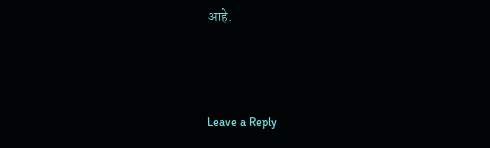आहे.



Leave a Reply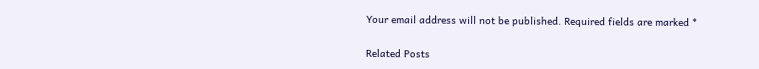Your email address will not be published. Required fields are marked *

Related Posts